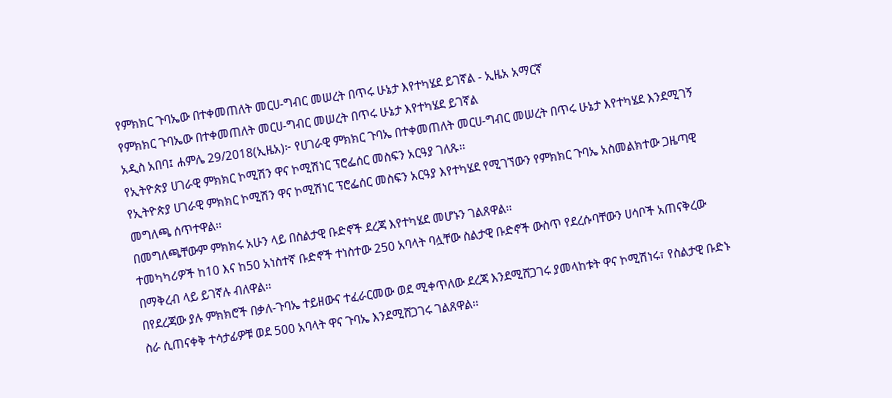የምክክር ጉባኤው በተቀመጠለት መርሀ-ግብር መሠረት በጥሩ ሁኔታ እየተካሄደ ይገኛል - ኢዜአ አማርኛ
የምክክር ጉባኤው በተቀመጠለት መርሀ-ግብር መሠረት በጥሩ ሁኔታ እየተካሄደ ይገኛል
አዲስ አበባ፤ ሐምሌ 29/2018(ኢዜአ)፦ የሀገራዊ ምክክር ጉባኤ በተቀመጠለት መርሀ-ግብር መሠረት በጥሩ ሁኔታ እየተካሄደ እንደሚገኝ የኢትዮጵያ ሀገራዊ ምክክር ኮሚሽን ዋና ኮሚሽነር ፕሮፌሰር መስፍን አርዓያ ገለጹ፡፡
የኢትዮጵያ ሀገራዊ ምክክር ኮሚሽን ዋና ኮሚሽነር ፕሮፌሰር መስፍን አርዓያ እየተካሄደ የሚገኘውን የምክክር ጉባኤ አስመልክተው ጋዜጣዊ መግለጫ ሰጥተዋል፡፡
በመግለጫቸውም ምክክሩ አሁን ላይ በስልታዊ ቡድኖች ደረጃ እየተካሄደ መሆኑን ገልጸዋል፡፡
ተመካካሪዎች ከ10 እና ከ50 አነስተኛ ቡድኖች ተነስተው 250 አባላት ባሏቸው ስልታዊ ቡድኖች ውስጥ የደረሱባቸውን ሀሳቦች አጠናቅረው በማቅረብ ላይ ይገኛሉ ብለዋል፡፡
በየደረጃው ያሉ ምክክሮች በቃለ-ጉባኤ ተይዘውና ተፈራርመው ወደ ሚቀጥለው ደረጃ እንደሚሸጋገሩ ያመላከቱት ዋና ኮሚሽነሩ፣ የስልታዊ ቡድኑ ስራ ሲጠናቀቅ ተሳታፊዎቹ ወደ 500 አባላት ዋና ጉባኤ እንደሚሸጋገሩ ገልጸዋል፡፡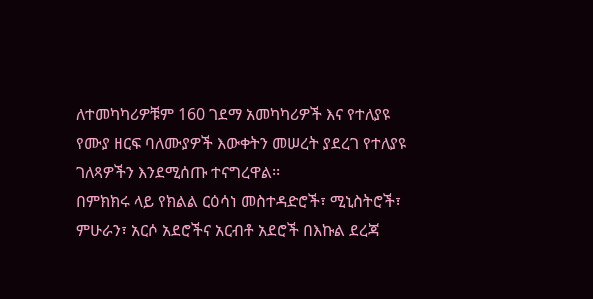ለተመካካሪዎቹም 160 ገደማ አመካካሪዎች እና የተለያዩ የሙያ ዘርፍ ባለሙያዎች እውቀትን መሠረት ያደረገ የተለያዩ ገለጻዎችን እንደሚሰጡ ተናግረዋል፡፡
በምክክሩ ላይ የክልል ርዕሳነ መስተዳድሮች፣ ሚኒስትሮች፣ ምሁራን፣ አርሶ አደሮችና አርብቶ አደሮች በእኩል ደረጃ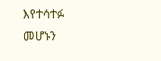እየተሳተፉ መሆኑን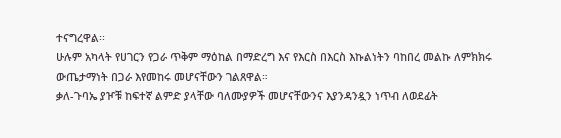ተናግረዋል፡፡
ሁሉም አካላት የሀገርን የጋራ ጥቅም ማዕከል በማድረግ እና የእርስ በእርስ እኩልነትን ባከበረ መልኩ ለምክክሩ ውጤታማነት በጋራ እየመከሩ መሆናቸውን ገልጸዋል።
ቃለ-ጉባኤ ያዦቹ ከፍተኛ ልምድ ያላቸው ባለሙያዎች መሆናቸውንና እያንዳንዷን ነጥብ ለወደፊት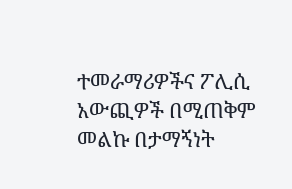ተመራማሪዎችና ፖሊሲ አውጪዎች በሚጠቅም መልኩ በታማኝነት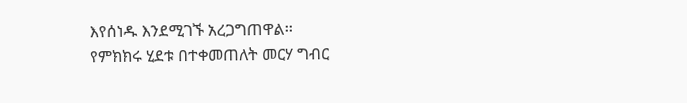እየሰነዱ እንደሚገኙ አረጋግጠዋል፡፡
የምክክሩ ሂደቱ በተቀመጠለት መርሃ ግብር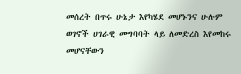መሰረት በጥሩ ሁኔታ እየካሄደ መሆኑንና ሁሉም ወገኖች ሀገራዊ መግባባት ላይ ለመድረስ እየመከሩ መሆናቸውን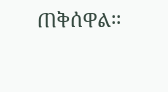ጠቅሰዋል፡፡